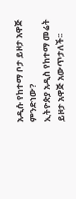አዲሱ የከተማ ቦታ ይዞታ አዋጅ ምንድነው?
ኢትዮጵያ አዲስ የከተማ መሬት ይዞታ አዋጅ አውጥታለች፡፡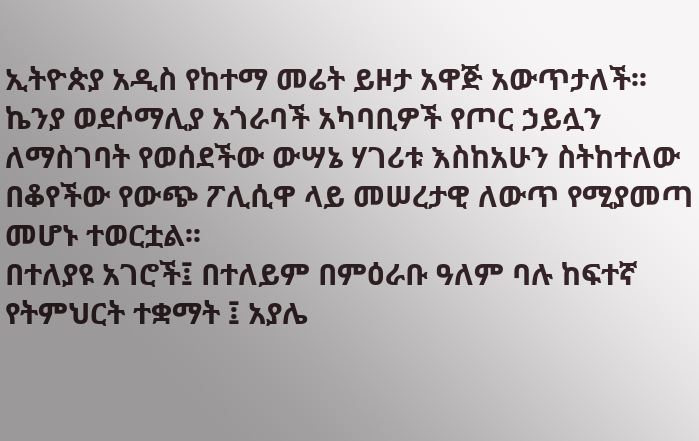ኢትዮጵያ አዲስ የከተማ መሬት ይዞታ አዋጅ አውጥታለች፡፡
ኬንያ ወደሶማሊያ አጎራባች አካባቢዎች የጦር ኃይሏን ለማስገባት የወሰደችው ውሣኔ ሃገሪቱ እስከአሁን ስትከተለው በቆየችው የውጭ ፖሊሲዋ ላይ መሠረታዊ ለውጥ የሚያመጣ መሆኑ ተወርቷል፡፡
በተለያዩ አገሮች፤ በተለይም በምዕራቡ ዓለም ባሉ ከፍተኛ የትምህርት ተቋማት ፤ አያሌ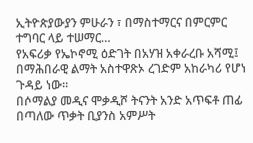ኢትዮጵያውያን ምሁራን ፣ በማስተማርና በምርምር ተግባር ላይ ተሠማር…
የአፍሪቃ የኤኮኖሚ ዕድገት በአሃዝ አቀራረቡ አሻሚ፤ በማሕበራዊ ልማት አስተዋጽኦ ረገድም አከራካሪ የሆነ ጉዳይ ነው።
በሶማልያ መዲና ሞቃዲሾ ትናንት አንድ አጥፍቶ ጠፊ በጣለው ጥቃት ቢያንስ አምሥት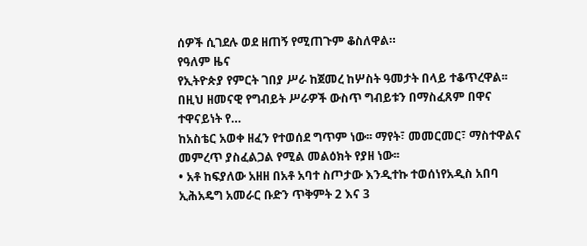ሰዎች ሲገደሉ ወደ ዘጠኝ የሚጠጉም ቆስለዋል።
የዓለም ዜና
የኢትዮጵያ የምርት ገበያ ሥራ ከጀመረ ከሦስት ዓመታት በላይ ተቆጥረዋል፡፡ በዚህ ዘመናዊ የግብይት ሥራዎች ውስጥ ግብይቱን በማስፈጸም በዋና ተዋናይነት የ…
ከአስቴር አወቀ ዘፈን የተወሰደ ግጥም ነው፡፡ ማየት፣ መመርመር፣ ማስተዋልና መምረጥ ያስፈልጋል የሚል መልዕክት የያዘ ነው፡፡
• አቶ ከፍያለው አዘዘ በአቶ አባተ ስጦታው እንዲተኩ ተወሰነየአዲስ አበባ ኢሕአዴግ አመራር ቡድን ጥቅምት 2 እና 3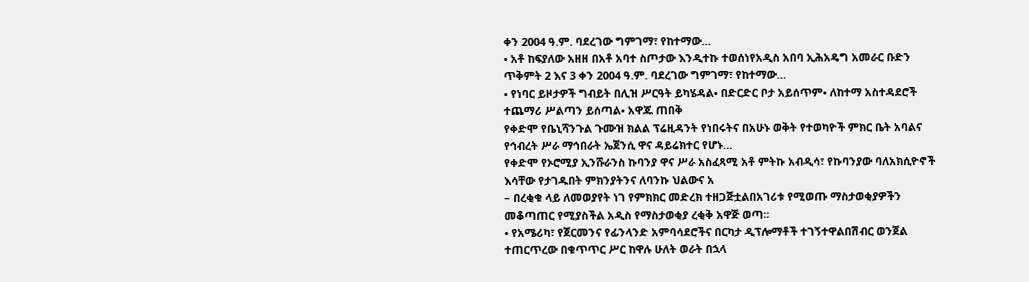ቀን 2004 ዓ.ም. ባደረገው ግምገማ፣ የከተማው…
• አቶ ከፍያለው አዘዘ በአቶ አባተ ስጦታው እንዲተኩ ተወሰነየአዲስ አበባ ኢሕአዴግ አመራር ቡድን ጥቅምት 2 እና 3 ቀን 2004 ዓ.ም. ባደረገው ግምገማ፣ የከተማው…
• የነባር ይዞታዎች ግብይት በሊዝ ሥርዓት ይካሄዳል• በድርድር ቦታ አይሰጥም• ለከተማ አስተዳደሮች ተጨማሪ ሥልጣን ይሰጣል• አዋጁ ጠበቅ
የቀድሞ የቤኒሻንጉል ጉሙዝ ክልል ፕሬዚዳንት የነበሩትና በአሁኑ ወቅት የተወካዮች ምክር ቤት አባልና የኅብረት ሥራ ማኅበራት ኤጀንሲ ዋና ዳይሬክተር የሆኑ…
የቀድሞ የኦሮሚያ ኢንሹራንስ ኩባንያ ዋና ሥራ አስፈጻሚ አቶ ምትኩ አብዲሳ፣ የኩባንያው ባለአክሲዮኖች እሳቸው የታገዱበት ምክንያትንና ለባንኩ ህልውና አ
– በረቂቁ ላይ ለመወያየት ነገ የምክክር መድረክ ተዘጋጅቷልበአገሪቱ የሚወጡ ማስታወቂያዎችን መቆጣጠር የሚያስችል አዲስ የማስታወቂያ ረቂቅ አዋጅ ወጣ፡፡
• የአሜሪካ፣ የጀርመንና የፊንላንድ አምባሳደሮችና በርካታ ዲፕሎማቶች ተገኝተዋልበሽብር ወንጀል ተጠርጥረው በቁጥጥር ሥር ከዋሉ ሁለት ወራት በኋላ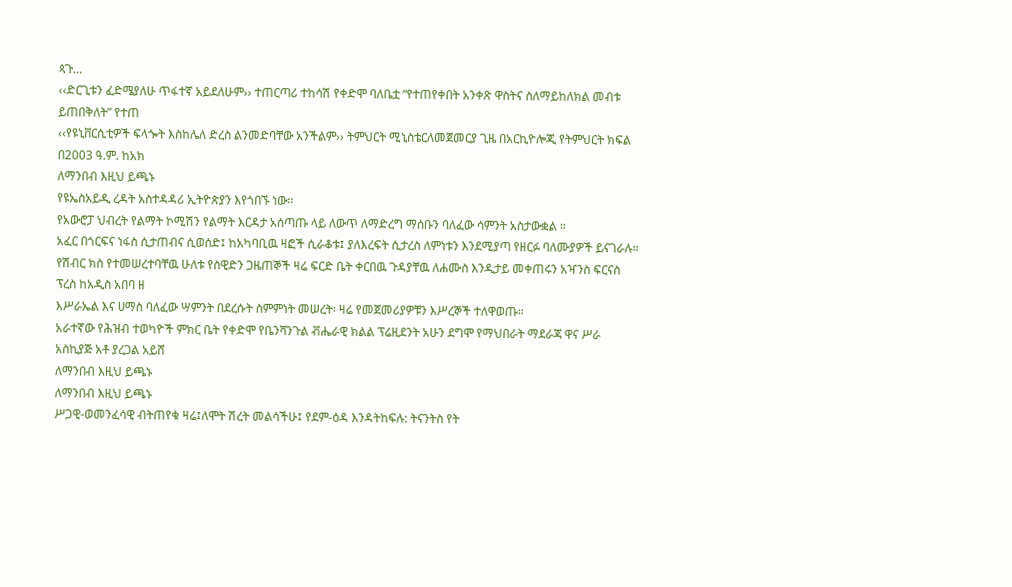ጳጉ…
‹‹ድርጊቱን ፈድሜያለሁ ጥፋተኛ አይደለሁም›› ተጠርጣሪ ተከሳሽ የቀድሞ ባለቤቷ “የተጠየቀበት አንቀጽ ዋስትና ስለማይከለክል መብቱ ይጠበቅለት” የተጠ
‹‹የዩኒቨርሲቲዎች ፍላጐት እስከሌለ ድረስ ልንመድባቸው አንችልም›› ትምህርት ሚኒስቴርለመጀመርያ ጊዜ በአርኪዮሎጂ የትምህርት ክፍል በ2003 ዓ.ም. ከአክ
ለማንበብ እዚህ ይጫኑ
የዩኤስአይዲ ረዳት አስተዳዳሪ ኢትዮጵያን እየጎበኙ ነው፡፡
የአውሮፓ ህብረት የልማት ኮሚሽን የልማት እርዳታ አሰጣጡ ላይ ለውጥ ለማድረግ ማሰቡን ባለፈው ሳምንት አስታውቋል ።
አፈር በጎርፍና ነፋስ ሲታጠብና ሲወሰድ፤ ከአካባቢዉ ዛፎች ሲራቆቱ፤ ያለእረፍት ሲታረስ ለምነቱን እንደሚያጣ የዘርፉ ባለሙያዎች ይናገራሉ።
የሽብር ክስ የተመሠረተባቸዉ ሁለቱ የስዊድን ጋዜጠኞች ዛሬ ፍርድ ቤት ቀርበዉ ጉዳያቸዉ ለሐሙስ እንዲታይ መቀጠሩን አዣንስ ፍርናስ ፕረስ ከአዲስ አበባ ዘ
እሥራኤል እና ሀማስ ባለፈው ሣምንት በደረሱት ስምምነት መሠረት፡ ዛሬ የመጀመሪያዎቹን እሥረኞች ተለዋወጡ።
አራተኛው የሕዝብ ተወካዮች ምክር ቤት የቀድሞ የቤንሻንጉል ቭሔራዊ ክልል ፕሬዚደንት አሁን ደግሞ የማህበራት ማደራጃ ዋና ሥራ አስኪያጅ አቶ ያረጋል አይሸ
ለማንበብ እዚህ ይጫኑ
ለማንበብ እዚህ ይጫኑ
ሥጋዊ-ወመንፈሳዊ ብትጠየቁ ዛሬ፤ለሞት ሽረት መልሳችሁ፤ የደም-ዕዳ እንዳትከፍሉ: ትናንትስ የት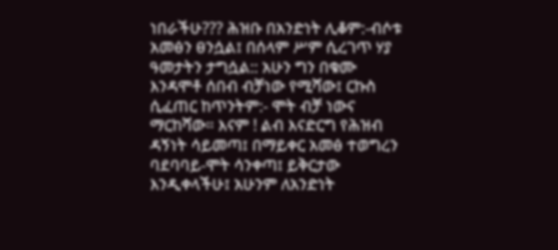ነበራችሁ??? ሕዝቡ በአንድነት ሊቆም:-ብሶቱ አመፅን ፀንሷል፤ በሰላም ሥም ሲረገጥ ሃያ ዓመታትን ታግሷል:: አሁን ግን በቁሙ እንዳሞቶ ሰበብ ብቻነው የሚሻው፤ ርኩስ ሲፈጠር ከጥንትም:- ሞት ብቻ ነውና ማርከሻው። እናም ! ልብ እናድርግ የሕዝብ ዳኝነት ሳይመጣ፤ በማይቀር አመፅ ተወግረን ባደባባይ-ሞት ሳንቀጣ፤ ይቅርታው እንዲቀላችሁ፤ አሁንም ለአንድነት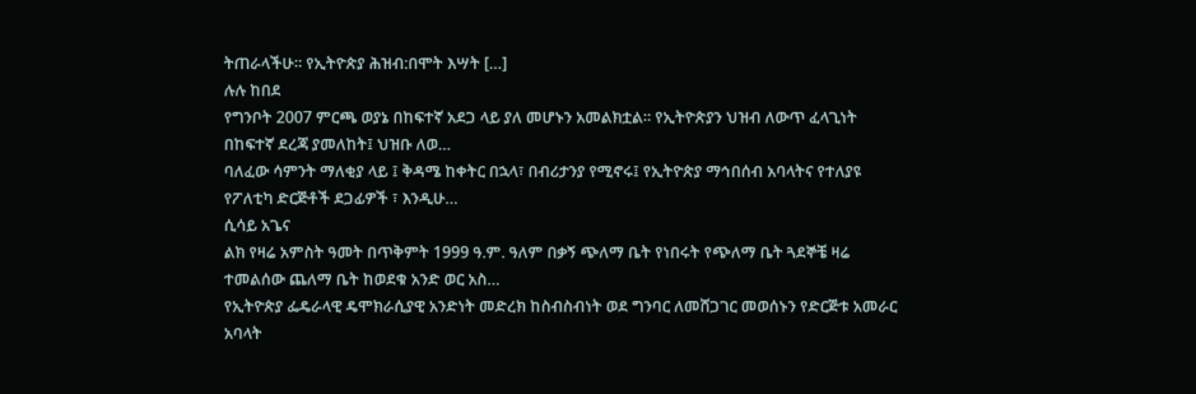ትጠራላችሁ። የኢትዮጵያ ሕዝብ:በሞት እሣት […]
ሉሉ ከበደ
የግንቦት 2007 ምርጫ ወያኔ በከፍተኛ አደጋ ላይ ያለ መሆኑን አመልክቷል። የኢትዮጵያን ህዝብ ለውጥ ፈላጊነት በከፍተኛ ደረጃ ያመለከት፤ ህዝቡ ለወ…
ባለፈው ሳምንት ማለቂያ ላይ ፤ ቅዳሜ ከቀትር በኋላ፣ በብሪታንያ የሚኖሩ፤ የኢትዮጵያ ማኅበሰብ አባላትና የተለያዩ የፖለቲካ ድርጅቶች ደጋፊዎች ፣ እንዲሁ…
ሲሳይ አጌና
ልክ የዛሬ አምስት ዓመት በጥቅምት 1999 ዓ.ም. ዓለም በቃኝ ጭለማ ቤት የነበሩት የጭለማ ቤት ጓደኞቼ ዛሬ ተመልሰው ጨለማ ቤት ከወደቁ አንድ ወር አስ…
የኢትዮጵያ ፌዴራላዊ ዴሞክራሲያዊ አንድነት መድረክ ከስብስብነት ወደ ግንባር ለመሸጋገር መወሰኑን የድርጅቱ አመራር አባላት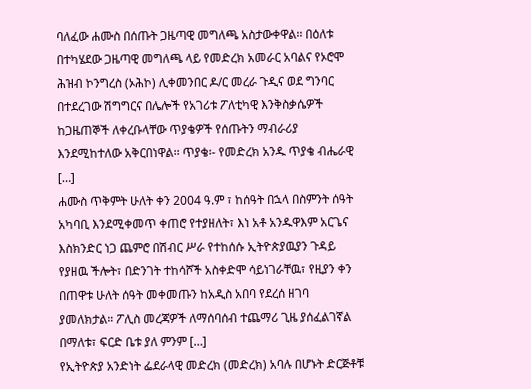ባለፈው ሐሙስ በሰጡት ጋዜጣዊ መግለጫ አስታውቀዋል፡፡ በዕለቱ በተካሄደው ጋዜጣዊ መግለጫ ላይ የመድረክ አመራር አባልና የኦሮሞ ሕዝብ ኮንግረስ (ኦሕኮ) ሊቀመንበር ዶ/ር መረራ ጉዲና ወደ ግንባር በተደረገው ሽግግርና በሌሎች የአገሪቱ ፖለቲካዊ እንቅስቃሴዎች ከጋዜጠኞች ለቀረቡላቸው ጥያቄዎች የሰጡትን ማብራሪያ እንደሚከተለው አቅርበነዋል፡፡ ጥያቄ፡- የመድረክ አንዱ ጥያቄ ብሔራዊ […]
ሐሙስ ጥቅምት ሁለት ቀን 2004 ዓ.ም ፣ ከሰዓት በኋላ በስምንት ሰዓት አካባቢ እንደሚቀመጥ ቀጠሮ የተያዘለት፣ እነ አቶ አንዱዋእም አርጌና እስክንድር ነጋ ጨምሮ በሽብር ሥራ የተከሰሱ ኢትዮጵያዉያን ጉዳይ የያዘዉ ችሎት፣ በድንገት ተከሳሾች አስቀድሞ ሳይነገራቸዉ፣ የዚያን ቀን በጠዋቱ ሁለት ሰዓት መቀመጡን ከአዲስ አበባ የደረሰ ዘገባ ያመለክታል። ፖሊስ መረጃዎች ለማሰባሰብ ተጨማሪ ጊዜ ያሰፈልገኛል በማለቱ፣ ፍርድ ቤቱ ያለ ምንም […]
የኢትዮጵያ አንድነት ፌደራላዊ መድረክ (መድረክ) አባሉ በሆኑት ድርጅቶቹ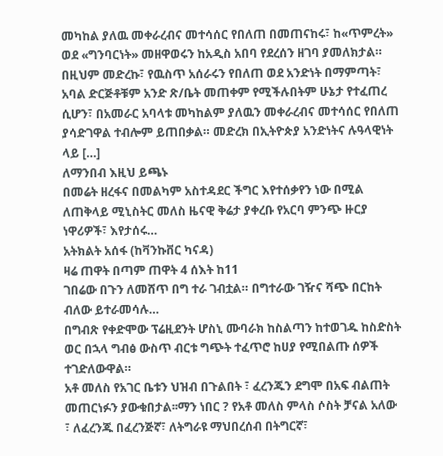መካከል ያለዉ መቀራረብና መተሳሰር የበለጠ በመጠናከሩ፣ ከ«ጥምረት» ወደ «ግንባርነት» መዘዋወሩን ከአዲስ አበባ የደረሰን ዘገባ ያመለክታል። በዚህም መድረኩ፣ የዉስጥ አሰራሩን የበለጠ ወደ አንድነት በማምጣት፣ አባል ድርጅቶቹም አንድ ጽ/ቤት መጠቀም የሚችሉበትም ሁኔታ የተፈጠረ ሲሆን፣ በአመራር አባላቱ መካከልም ያለዉን መቀራረብና መተሳሰር የበለጠ ያሳድገዋል ተብሎም ይጠበቃል። መድረክ በኢትዮጵያ አንድነትና ሉዓላዊነት ላይ […]
ለማንበብ እዚህ ይጫኑ
በመሬት ዘረፋና በመልካም አስተዳደር ችግር እየተሰቃየን ነው በሚል ለጠቅላይ ሚኒስትር መለስ ዜናዊ ቅሬታ ያቀረቡ የአርባ ምንጭ ዙርያ ነዋሪዎች፣ እየታሰሩ…
አትክልት አሰፋ (ከቫንኩቨር ካናዳ)
ዛሬ ጠዋት በጣም ጠዋት 4 ሰእት ከ11
ገበሬው በጉን ለመሸጥ በግ ተራ ገብቷል። በግተራው ገዥና ሻጭ በርከት ብለው ይተራመሳሉ…
በግብጽ የቀድሞው ፕሬዚደንት ሆስኒ ሙባራክ ከስልጣን ከተወገዱ ከስድስት ወር በኋላ ግብፅ ውስጥ ብርቱ ግጭት ተፈጥሮ ከሀያ የሚበልጡ ሰዎች ተገድለውዋል።
አቶ መለስ የአገር ቤቱን ህዝብ በጉልበት ፣ ፈረንጁን ደግሞ በአፍ ብልጠት መጠርነፉን ያውቁበታል፡፡ማን ነበር ? የአቶ መለስ ምላስ ሶስት ቻናል አለው ፣ ለፈረንጁ በፈረንጅኛ፣ ለትግራዩ ማህበረሰብ በትግርኛ፣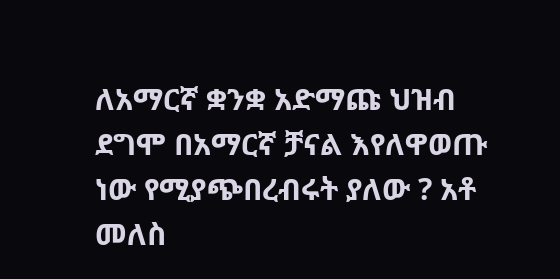ለአማርኛ ቋንቋ አድማጩ ህዝብ ደግሞ በአማርኛ ቻናል እየለዋወጡ ነው የሚያጭበረብሩት ያለው ? አቶ መለስ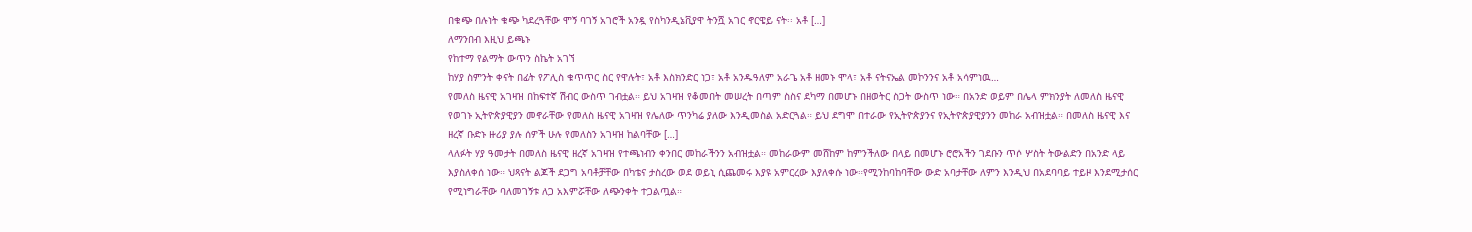በቁጭ በሉነት ቁጭ ካደረጓቸው ሞኝ ባገኝ አገሮች አንዷ የስካንዲኔቪያዋ ትንሿ አገር ኖርዌይ ናት፡፡ አቶ […]
ለማንበብ እዚህ ይጫኑ
የከተማ የልማት ውጥን ስኬት አገኘ
ከሃያ ስምንት ቀናት በፊት የፖሊስ ቁጥጥር ስር የዋሉት፣ አቶ እስክንድር ነጋ፣ አቶ አንዱዓለም አራጌ አቶ ዘመኑ ሞላ፣ አቶ ናትናኤል መኮንንና አቶ አሳምነዉ…
የመለስ ዜናዊ አገዛዝ በከፍተኛ ሽብር ውስጥ ገብቷል። ይህ አገዛዝ የቆመበት መሠረት በጣም ስስና ደካማ በመሆኑ በዘወትር ስጋት ውስጥ ነው። በአንድ ወይም በሌላ ምክንያት ለመለስ ዜናዊ የወገኑ ኢትዮጵያዊያን መኖራቸው የመለስ ዜናዊ አገዛዝ የሌለው ጥንካሬ ያለው እንዲመስል አድርጓል። ይህ ደግሞ በተራው የኢትዮጵያንና የኢትዮጵያዊያንን መከራ አብዝቷል። በመለስ ዜናዊ እና ዘረኛ ቡድኑ ዙሪያ ያሉ ሰዎች ሁሉ የመለስን አገዛዝ ከልባቸው […]
ላለፉት ሃያ ዓመታት በመለስ ዜናዊ ዘረኛ አገዛዝ የተጫነብን ቀንበር መከራችንን አብዝቷል። መከራውም መሸከም ከምንችለው በላይ በመሆኑ ሮሮአችን ገደቡን ጥሶ ሦስት ትውልድን በአንድ ላይ እያስለቀሰ ነው። ህጻናት ልጆች ደጋግ አባቶቻቸው በካቴና ታስረው ወደ ወይኒ ሲጨመሩ እያዩ አምርረው እያለቀሱ ነው።የሚንከባከባቸው ውድ አባታቸው ለምን እንዲህ በአደባባይ ተይዞ እንደሚታሰር የሚነግራቸው ባለመገኝቱ ለጋ አእምሯቸው ለጭንቀት ተጋልጧል።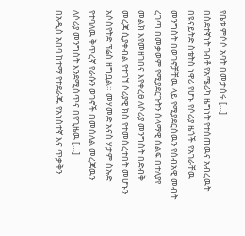የቤቱ ምሶሶ አባት በመታሰሩ […]
በስደተኛነት ገብቶ የአሜሪካ ዜግነት የተሰጠዉና አብረዉት በዩናይትድ ስቴትስ ነዋሪ የሆኑ የሶሪያ ዜጎች የአገራቸዉ መንግስት በወገኖቻቸዉ ላይ የሚያደርሰዉን የሰብአዊ መብት ረገጣ በመቃወም የሚያደርጉትን ሰላማዊ ሰልፍ በተለያየ መልክ እየመዘገበና እየቀረፀ ለሶሪያ መንግስት በድብቅ መረጃ ሲያቀብል የተገኘ ሶሪያዊ ክስ የተመሰረተበት መሆኑን አሶስየትድ ፕሬስ ዘግቧል። መሃመድ አናስ ሃታም ስኡድ የተባለዉ ቅጥረኛ የራሱን ወገኖች በመሰለል መረጃዉን ለሶሪያ መንግስት እንደሚሰጥና በየጊዜዉ […]
በአዲስ አበባ ከተማ የተደራጁ የአነስተኛ እና ጥቃቅን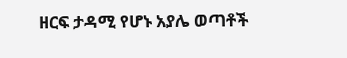ዘርፍ ታዳሚ የሆኑ አያሌ ወጣቶች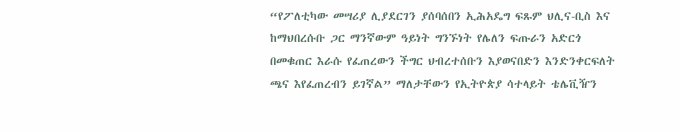“የፖለቲካው መሣሪያ ሊያደርገን ያሰባሰበን ኢሕአዴግ ፍጹም ህሊና-ቢስ እና ከማህበረሱቡ ጋር ማንኛውም ዓይነት ግንኙነት የሌለን ፍጡራን አድርጎ በመቁጠር እራሱ የፈጠረውን ችግር ህብረተሰቡን እያወናበድን እንድንቀርፍለት ጫና እየፈጠረብን ይገኛል” ማለታቸውን የኢትዮጵያ ሳተላይት ቴሌቪዥን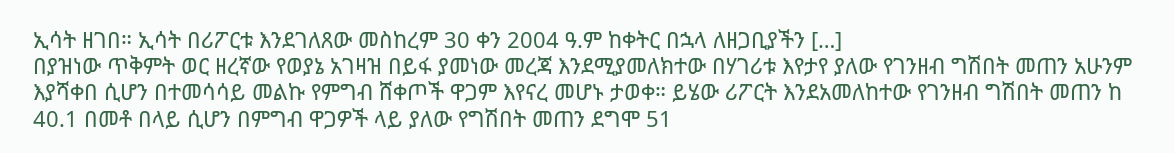ኢሳት ዘገበ። ኢሳት በሪፖርቱ እንደገለጸው መስከረም 30 ቀን 2004 ዓ.ም ከቀትር በኋላ ለዘጋቢያችን […]
በያዝነው ጥቅምት ወር ዘረኛው የወያኔ አገዛዝ በይፋ ያመነው መረጃ እንደሚያመለክተው በሃገሪቱ እየታየ ያለው የገንዘብ ግሽበት መጠን አሁንም እያሻቀበ ሲሆን በተመሳሳይ መልኩ የምግብ ሸቀጦች ዋጋም እየናረ መሆኑ ታወቀ። ይሄው ሪፖርት እንደአመለከተው የገንዘብ ግሽበት መጠን ከ 40.1 በመቶ በላይ ሲሆን በምግብ ዋጋዎች ላይ ያለው የግሽበት መጠን ደግሞ 51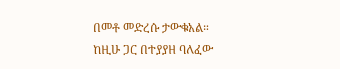በመቶ መድረሱ ታውቁአል። ከዚሁ ጋር በተያያዘ ባለፈው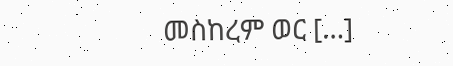መስከረም ወር […]